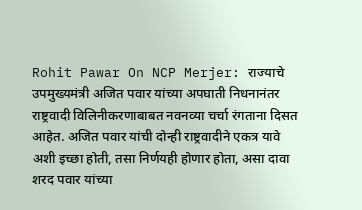Rohit Pawar On NCP Merjer: राज्याचे उपमुख्यमंत्री अजित पवार यांच्या अपघाती निधनानंतर राष्ट्रवादी विलिनीकरणाबाबत नवनव्या चर्चा रंगताना दिसत आहेत. अजित पवार यांची दोन्ही राष्ट्रवादीने एकत्र यावे अशी इच्छा होती, तसा निर्णयही होणार होता, असा दावा शरद पवार यांच्या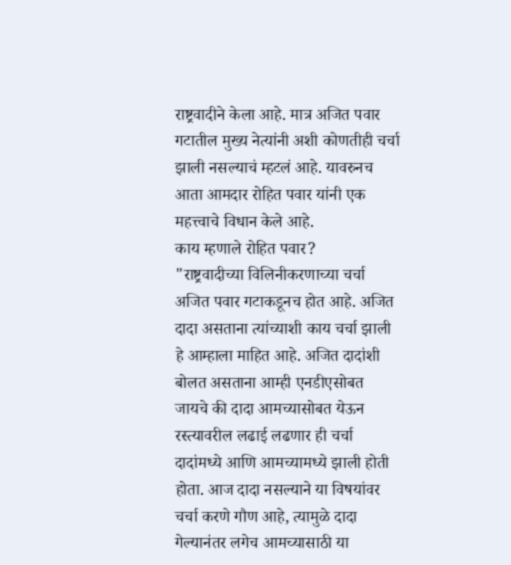राष्ट्रवादीने केला आहे. मात्र अजित पवार गटातील मुख्य नेत्यांनी अशी कोणतीही चर्चा झाली नसल्याचं म्हटलं आहे. यावरुनच आता आमदार रोहित पवार यांनी एक महत्त्वाचे विधान केले आहे.
काय म्हणाले रोहित पवार?
"राष्ट्रवादीच्या विलिनीकरणाच्या चर्चा अजित पवार गटाकडूनच होत आहे. अजित दादा असताना त्यांच्याशी काय चर्चा झाली हे आम्हाला माहित आहे. अजित दादांशी बोलत असताना आम्ही एनडीएसोबत जायचे की दादा आमच्यासोबत येऊन रस्त्यावरील लढाई लढणार ही चर्चा दादांमध्ये आणि आमच्यामध्ये झाली होती होता. आज दादा नसल्याने या विषयांवर चर्चा करणे गौण आहे, त्यामुळे दादा गेल्यानंतर लगेच आमच्यासाठी या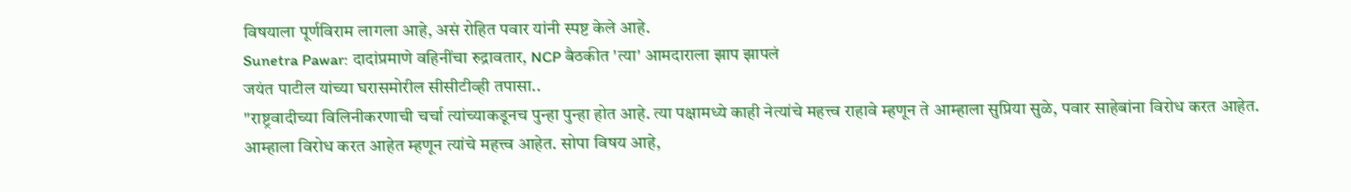विषयाला पूर्णविराम लागला आहे, असं रोहित पवार यांनी स्पष्ट केले आहे.
Sunetra Pawar: दादांप्रमाणे वहिनींचा रुद्रावतार, NCP बैठकीत 'त्या' आमदाराला झाप झापलं
जयंत पाटील यांच्या घरासमोरील सीसीटीव्ही तपासा..
"राष्ट्रवादीच्या विलिनीकरणाची चर्चा त्यांच्याकडूनच पुन्हा पुन्हा होत आहे. त्या पक्षामध्ये काही नेत्यांचे महत्त्व राहावे म्हणून ते आम्हाला सुप्रिया सुळे, पवार साहेबांना विरोध करत आहेत. आम्हाला विरोध करत आहेत म्हणून त्यांचे महत्त्व आहेत. सोपा विषय आहे,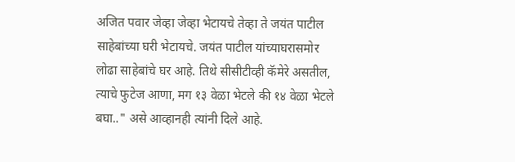अजित पवार जेव्हा जेव्हा भेटायचे तेव्हा ते जयंत पाटील साहेबांच्या घरी भेटायचे. जयंत पाटील यांच्याघरासमोर लोढा साहेबांचे घर आहे. तिथे सीसीटीव्ही कॅमेरे असतील, त्याचे फुटेज आणा, मग १३ वेळा भेटले की १४ वेळा भेटले बघा.." असे आव्हानही त्यांनी दिले आहे.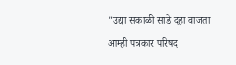"उद्या सकाळी साडे दहा वाजता आम्ही पत्रकार परिषद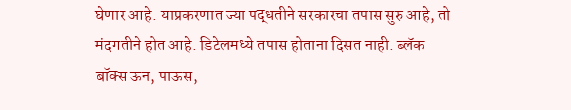घेणार आहे. याप्रकरणात ज्या पद्धतीने सरकारचा तपास सुरु आहे, तो मंदगतीने होत आहे. डिटेलमध्ये तपास होताना दिसत नाही. ब्लॅक बॉक्स ऊन, पाऊस,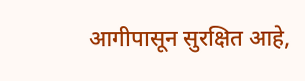आगीपासून सुरक्षित आहे,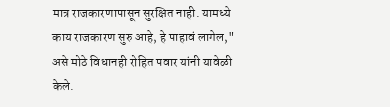मात्र राजकारणापासून सुरक्षित नाही. यामध्ये काय राजकारण सुरु आहे, हे पाहावं लागेल," असे मोठे विधानही रोहित पवार यांनी यावेळी केले.